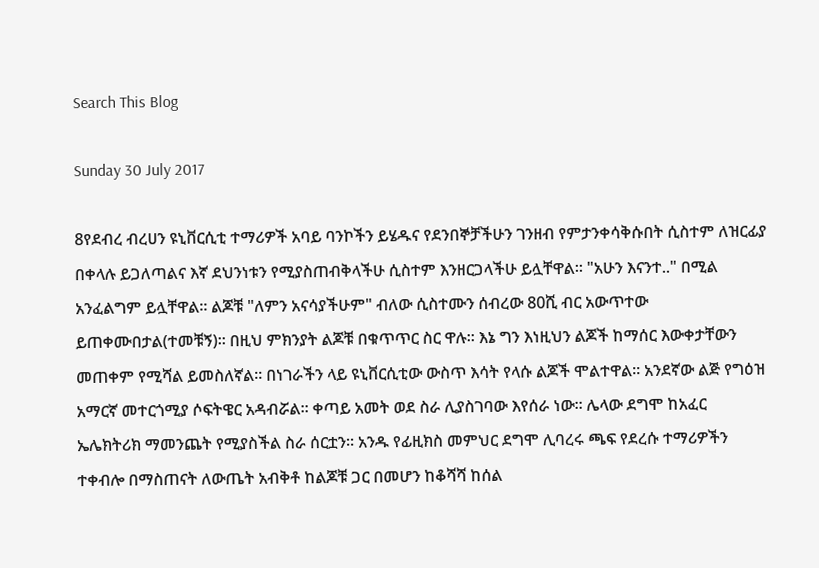Search This Blog

Sunday 30 July 2017

8የደብረ ብረሀን ዩኒቨርሲቲ ተማሪዎች አባይ ባንኮችን ይሄዱና የደንበኞቻችሁን ገንዘብ የምታንቀሳቅሱበት ሲስተም ለዝርፊያ በቀላሉ ይጋለጣልና እኛ ደህንነቱን የሚያስጠብቅላችሁ ሲስተም እንዘርጋላችሁ ይሏቸዋል። "አሁን እናንተ.." በሚል አንፈልግም ይሏቸዋል። ልጆቹ "ለምን አናሳያችሁም" ብለው ሲስተሙን ሰብረው 80ሺ ብር አውጥተው ይጠቀሙበታል(ተመቹኝ)። በዚህ ምክንያት ልጆቹ በቁጥጥር ስር ዋሉ። እኔ ግን እነዚህን ልጆች ከማሰር እውቀታቸውን መጠቀም የሚሻል ይመስለኛል። በነገራችን ላይ ዩኒቨርሲቲው ውስጥ እሳት የላሱ ልጆች ሞልተዋል። አንደኛው ልጅ የግዕዝ አማርኛ መተርጎሚያ ሶፍትዌር አዳብሯል። ቀጣይ አመት ወደ ስራ ሊያስገባው እየሰራ ነው። ሌላው ደግሞ ከአፈር ኤሌክትሪክ ማመንጨት የሚያስችል ስራ ሰርቷን። አንዱ የፊዚክስ መምህር ደግሞ ሊባረሩ ጫፍ የደረሱ ተማሪዎችን ተቀብሎ በማስጠናት ለውጤት አብቅቶ ከልጆቹ ጋር በመሆን ከቆሻሻ ከሰል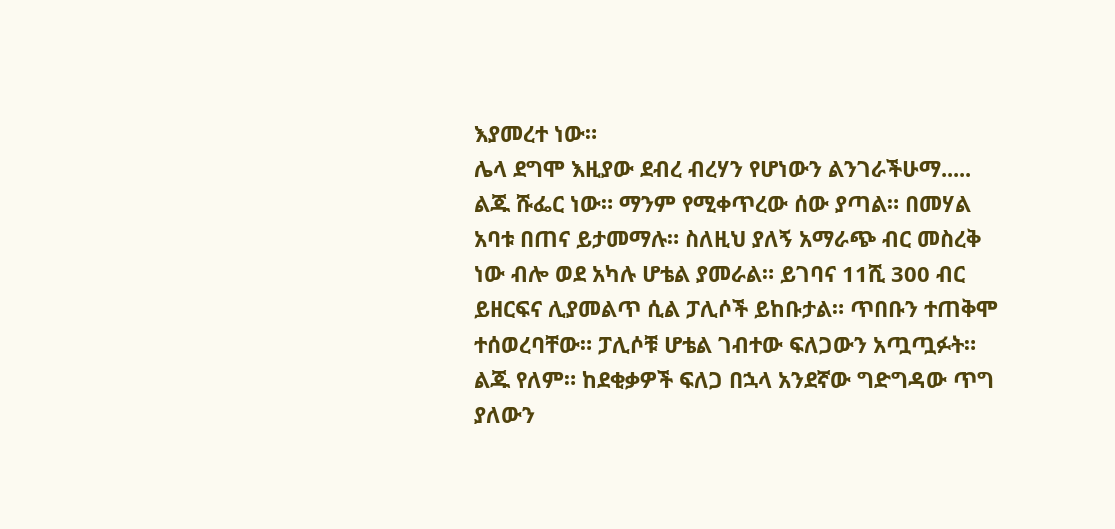እያመረተ ነው።
ሌላ ደግሞ እዚያው ደብረ ብረሃን የሆነውን ልንገራችሁማ.....
ልጁ ሹፌር ነው። ማንም የሚቀጥረው ሰው ያጣል። በመሃል አባቱ በጠና ይታመማሉ። ስለዚህ ያለኝ አማራጭ ብር መስረቅ ነው ብሎ ወደ አካሉ ሆቴል ያመራል። ይገባና 11ሺ 300 ብር ይዘርፍና ሊያመልጥ ሲል ፓሊሶች ይከቡታል። ጥበቡን ተጠቅሞ ተሰወረባቸው። ፓሊሶቹ ሆቴል ገብተው ፍለጋውን አጧጧፉት። ልጁ የለም። ከደቂቃዎች ፍለጋ በኋላ አንደኛው ግድግዳው ጥግ ያለውን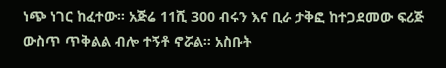ነጭ ነገር ከፈተው። አጅሬ 11ሺ 300 ብሩን እና ቢራ ታቅፎ ከተጋደመው ፍሪጅ ውስጥ ጥቅልል ብሎ ተኝቶ ኖሯል። አስቡት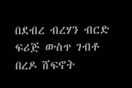በደብረ ብረሃን ብርድ ፍሪጅ ውስጥ ገብቶ በረዶ ሸፍኖት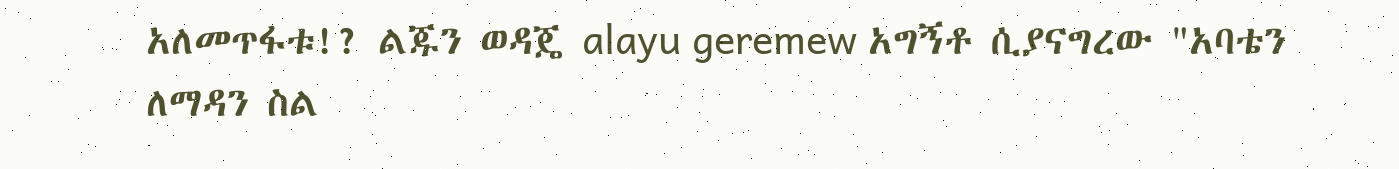አለመጥፋቱ!? ልጁን ወዳጄ alayu geremew አግኝቶ ሲያናግረው "አባቴን ለማዳን ስል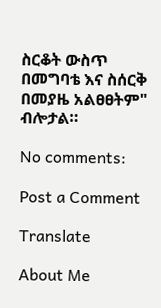ስርቆት ውስጥ በመግባቴ እና ስሰርቅ በመያዜ አልፀፀትም" ብሎታል።

No comments:

Post a Comment

Translate

About Me